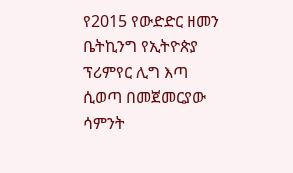የ2015 የውድድር ዘመን ቤትኪንግ የኢትዮጵያ ፕሪምየር ሊግ እጣ ሲወጣ በመጀመርያው ሳምንት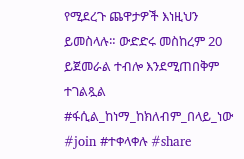የሚደረጉ ጨዋታዎች እነዚህን ይመስላሉ። ውድድሩ መስከረም 20 ይጀመራል ተብሎ እንደሚጠበቅም ተገልጿል #ፋሲል_ከነማ_ከክለብም_በላይ_ነው #join #ተቀላቀሉ #share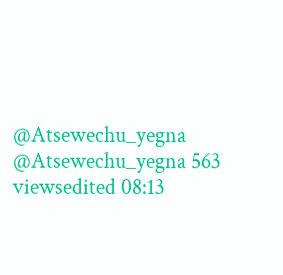@Atsewechu_yegna @Atsewechu_yegna 563 viewsedited 08:13